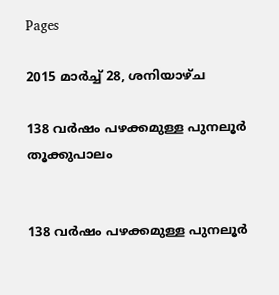Pages

2015 മാർച്ച് 28, ശനിയാഴ്‌ച

138 വർഷം പഴക്കമുള്ള പുനലൂർ തൂക്കുപാലം


138 വർഷം പഴക്കമുള്ള പുനലൂർ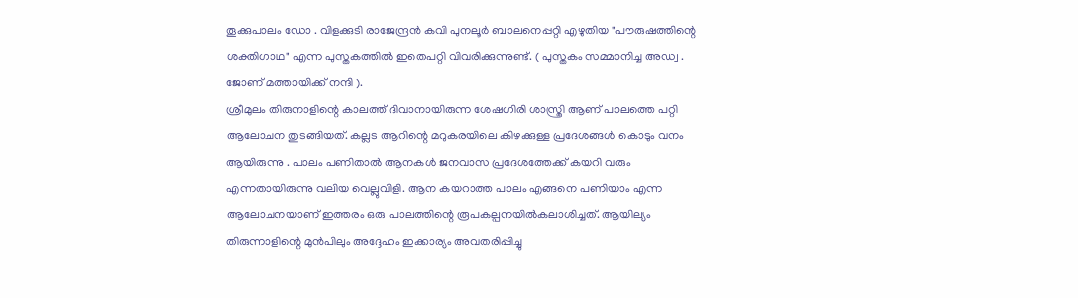തൂക്കുപാലം ഡോ . വിളക്കുടി രാജേന്ദ്രൻ കവി പുനലൂർ ബാലനെപ്പറ്റി എഴുതിയ "പൗരുഷത്തിന്റെ ശക്തിഗാഥ" എന്ന പുസ്തകത്തിൽ ഇതെപറ്റി വിവരിക്കുന്നുണ്ട്. ( പുസ്തകം സമ്മാനിച്ച അഡ്വ . ജോണ് മത്തായിക്ക് നന്ദി ).
ശ്രീമുലം തിരുനാളിന്റെ കാലത്ത് ദിവാനായിരുന്ന ശേഷഗിരി ശാസ്ത്രി ആണ് പാലത്തെ പറ്റി ആലോചന തുടങ്ങിയത്. കല്ലട ആറിന്റെ മറുകരയിലെ കിഴക്കുള്ള പ്രദേശങ്ങൾ കൊടും വനം ആയിരുന്നു . പാലം പണിതാൽ ആനകൾ ജനവാസ പ്രദേശത്തേക്ക് കയറി വരും എന്നതായിരുന്നു വലിയ വെല്ലുവിളി. ആന കയറാത്ത പാലം എങ്ങനെ പണിയാം എന്ന ആലോചനയാണ് ഇത്തരം ഒരു പാലത്തിന്റെ രൂപകല്പനയിൽകലാശിച്ചത്. ആയില്യം തിരുന്നാളിന്റെ മുൻപിലും അദ്ദേഹം ഇക്കാര്യം അവതരിപ്പിച്ചു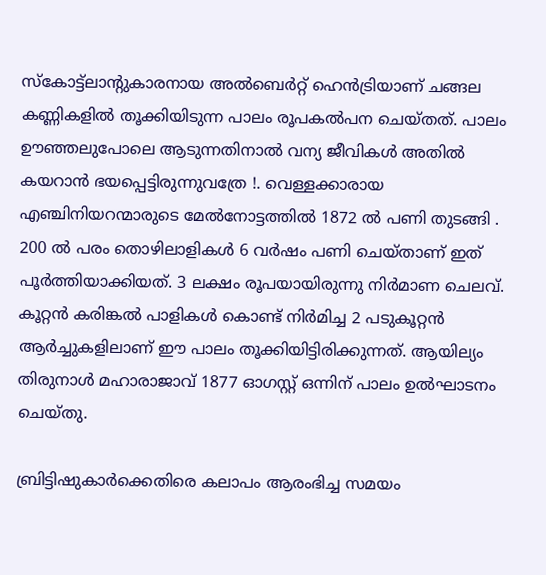സ്കോട്ട്ലാന്റുകാരനായ അൽബെർറ്റ് ഹെൻട്രിയാണ് ചങ്ങല കണ്ണികളിൽ തൂക്കിയിടുന്ന പാലം രൂപകൽപന ചെയ്തത്. പാലം ഊഞ്ഞലുപോലെ ആടുന്നതിനാൽ വന്യ ജീവികൾ അതിൽ കയറാൻ ഭയപ്പെട്ടിരുന്നുവത്രേ !. വെള്ളക്കാരായ എഞ്ചിനിയറന്മാരുടെ മേൽനോട്ടത്തിൽ 1872 ൽ പണി തുടങ്ങി . 200 ൽ പരം തൊഴിലാളികൾ 6 വർഷം പണി ചെയ്താണ് ഇത് പൂർത്തിയാക്കിയത്. 3 ലക്ഷം രൂപയായിരുന്നു നിർമാണ ചെലവ്. കൂറ്റൻ കരിങ്കൽ പാളികൾ കൊണ്ട് നിർമിച്ച 2 പടുകൂറ്റൻ ആർച്ചുകളിലാണ് ഈ പാലം തൂക്കിയിട്ടിരിക്കുന്നത്. ആയില്യം തിരുനാൾ മഹാരാജാവ് 1877 ഓഗസ്റ്റ് ഒന്നിന് പാലം ഉൽഘാടനം ചെയ്തു.

ബ്രിട്ടിഷുകാർക്കെതിരെ കലാപം ആരംഭിച്ച സമയം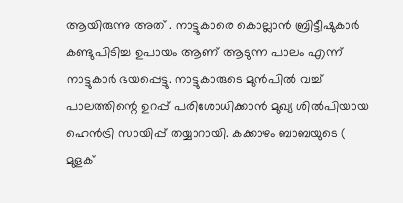ആയിരുന്നു അത് . നാട്ടുകാരെ കൊല്ലാൻ ബ്രിട്ടീഷുകാർ കണ്ടുപിടിച്ച ഉപായം ആണ് ആടുന്ന പാലം എന്ന് നാട്ടുകാർ ഭയപ്പെട്ടു. നാട്ടുകാരുടെ മുൻപിൽ വച്ച് പാലത്തിന്റെ ഉറപ്പ് പരിശോധിക്കാൻ മുഖ്യ ശിൽപിയായ ഹെൻട്രി സായിപ്പ് തയ്യാറായി. കക്കാഴം ബാബയുടെ ( മുളക്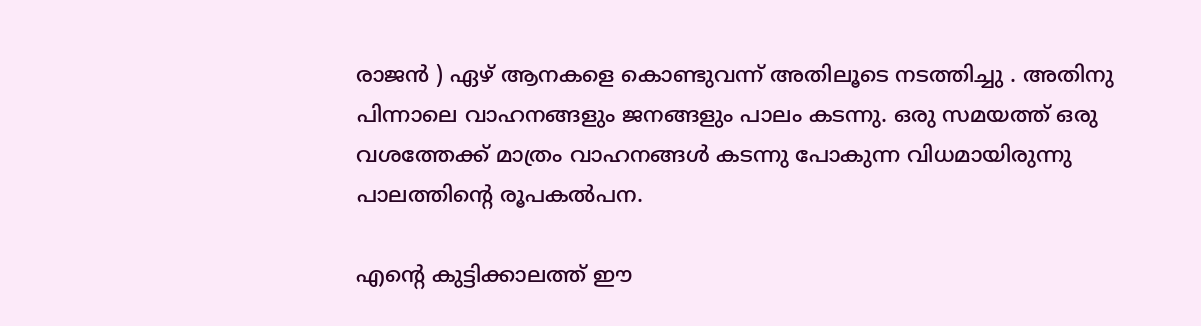രാജൻ ) ഏഴ് ആനകളെ കൊണ്ടുവന്ന് അതിലൂടെ നടത്തിച്ചു . അതിനു പിന്നാലെ വാഹനങ്ങളും ജനങ്ങളും പാലം കടന്നു. ഒരു സമയത്ത് ഒരു വശത്തേക്ക് മാത്രം വാഹനങ്ങൾ കടന്നു പോകുന്ന വിധമായിരുന്നു പാലത്തിന്റെ രൂപകൽപന.

എന്റെ കുട്ടിക്കാലത്ത് ഈ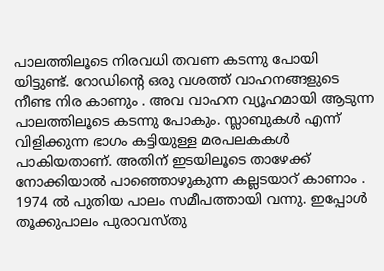പാലത്തിലൂടെ നിരവധി തവണ കടന്നു പോയി യിട്ടുണ്ട്. റോഡിന്റെ ഒരു വശത്ത് വാഹനങ്ങളുടെ നീണ്ട നിര കാണും . അവ വാഹന വ്യൂഹമായി ആടുന്ന പാലത്തിലൂടെ കടന്നു പോകും. സ്ലാബുകൾ എന്ന് വിളിക്കുന്ന ഭാഗം കട്ടിയുള്ള മരപലകകൾ പാകിയതാണ്. അതിന് ഇടയിലൂടെ താഴേക്ക് നോക്കിയാൽ പാഞ്ഞൊഴുകുന്ന കല്ലടയാറ് കാണാം . 1974 ൽ പുതിയ പാലം സമീപത്തായി വന്നു. ഇപ്പോൾ തൂക്കുപാലം പുരാവസ്തു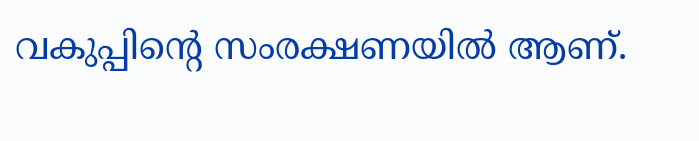വകുപ്പിന്റെ സംരക്ഷണയിൽ ആണ്.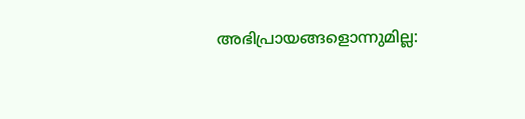അഭിപ്രായങ്ങളൊന്നുമില്ല: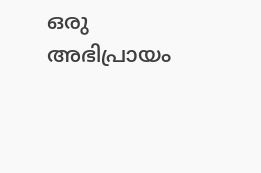ഒരു അഭിപ്രായം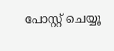പോസ്റ്റ് ചെയ്യൂ